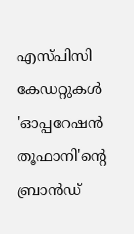എസ്പിസി കേഡറ്റുകള്‍ 'ഓപ്പറേഷന്‍ തൂഫാനി'ന്റെ ബ്രാന്‍ഡ്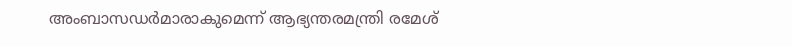അംബാസഡര്‍മാരാകുമെന്ന് ആഭ്യന്തരമന്ത്രി രമേശ്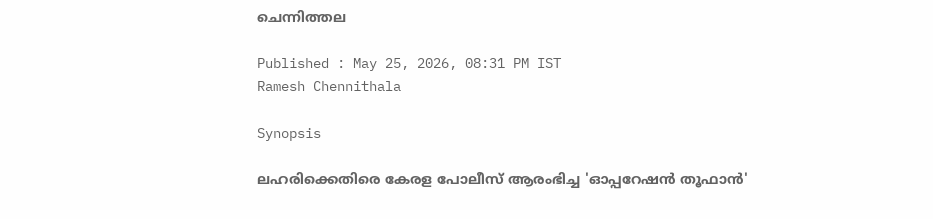ചെന്നിത്തല

Published : May 25, 2026, 08:31 PM IST
Ramesh Chennithala

Synopsis

ലഹരിക്കെതിരെ കേരള പോലീസ് ആരംഭിച്ച 'ഓപ്പറേഷന്‍ തൂഫാന്‍'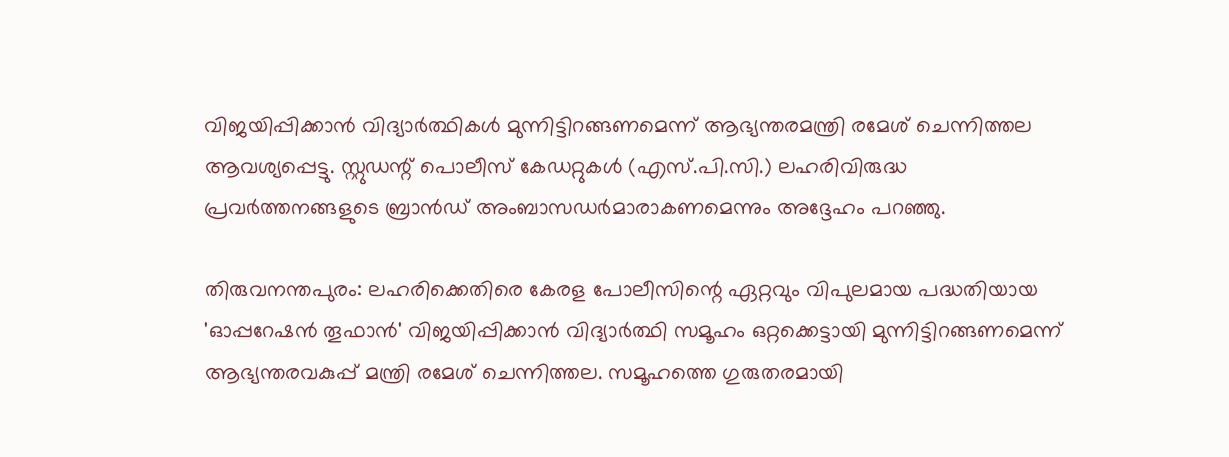വിജയിപ്പിക്കാന്‍ വിദ്യാര്‍ത്ഥികള്‍ മുന്നിട്ടിറങ്ങണമെന്ന് ആഭ്യന്തരമന്ത്രി രമേശ് ചെന്നിത്തല ആവശ്യപ്പെട്ടു. സ്റ്റുഡന്റ് പൊലീസ് കേഡറ്റുകള്‍ (എസ്.പി.സി.) ലഹരിവിരുദ്ധ പ്രവര്‍ത്തനങ്ങളുടെ ബ്രാന്‍ഡ് അംബാസഡര്‍മാരാകണമെന്നും അദ്ദേഹം പറഞ്ഞു.

തിരുവനന്തപുരം: ലഹരിക്കെതിരെ കേരള പോലീസിന്റെ ഏറ്റവും വിപുലമായ പദ്ധതിയായ 'ഓപ്പറേഷന്‍ തൂഫാന്‍' വിജയിപ്പിക്കാന്‍ വിദ്യാര്‍ത്ഥി സമൂഹം ഒറ്റക്കെട്ടായി മുന്നിട്ടിറങ്ങണമെന്ന് ആഭ്യന്തരവകുപ്പ് മന്ത്രി രമേശ് ചെന്നിത്തല. സമൂഹത്തെ ഗുരുതരമായി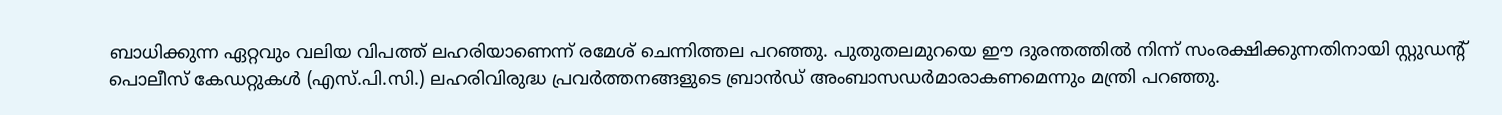ബാധിക്കുന്ന ഏറ്റവും വലിയ വിപത്ത് ലഹരിയാണെന്ന് രമേശ് ചെന്നിത്തല പറഞ്ഞു. പുതുതലമുറയെ ഈ ദുരന്തത്തില്‍ നിന്ന് സംരക്ഷിക്കുന്നതിനായി സ്റ്റുഡന്റ് പൊലീസ് കേഡറ്റുകള്‍ (എസ്.പി.സി.) ലഹരിവിരുദ്ധ പ്രവര്‍ത്തനങ്ങളുടെ ബ്രാന്‍ഡ് അംബാസഡര്‍മാരാകണമെന്നും മന്ത്രി പറഞ്ഞു.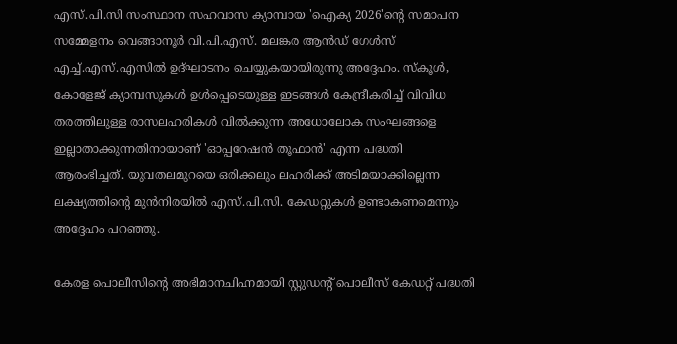എസ്.പി.സി സംസ്ഥാന സഹവാസ ക്യാമ്പായ 'ഐക്യ 2026'ന്റെ സമാപന സമ്മേളനം വെങ്ങാനൂര്‍ വി.പി.എസ്. മലങ്കര ആന്‍ഡ് ഗേള്‍സ് എച്ച്.എസ്.എസില്‍ ഉദ്ഘാടനം ചെയ്യുകയായിരുന്നു അദ്ദേഹം. സ്‌കൂള്‍, കോളേജ് ക്യാമ്പസുകള്‍ ഉള്‍പ്പെടെയുള്ള ഇടങ്ങള്‍ കേന്ദ്രീകരിച്ച് വിവിധ തരത്തിലുള്ള രാസലഹരികള്‍ വില്‍ക്കുന്ന അധോലോക സംഘങ്ങളെ ഇല്ലാതാക്കുന്നതിനായാണ് 'ഓപ്പറേഷന്‍ തൂഫാന്‍' എന്ന പദ്ധതി ആരംഭിച്ചത്. യുവതലമുറയെ ഒരിക്കലും ലഹരിക്ക് അടിമയാക്കില്ലെന്ന ലക്ഷ്യത്തിന്റെ മുന്‍നിരയില്‍ എസ്.പി.സി. കേഡറ്റുകള്‍ ഉണ്ടാകണമെന്നും അദ്ദേഹം പറഞ്ഞു.

കേരള പൊലീസിന്റെ അഭിമാനചിഹ്നമായി സ്റ്റുഡന്റ് പൊലീസ് കേഡറ്റ് പദ്ധതി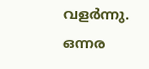വളര്‍ന്നു. ഒന്നര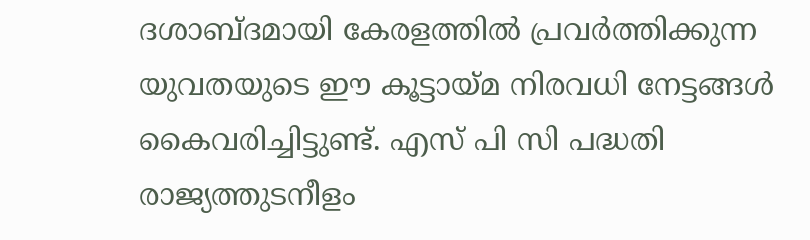ദശാബ്ദമായി കേരളത്തില്‍ പ്രവര്‍ത്തിക്കുന്ന യുവതയുടെ ഈ കൂട്ടായ്മ നിരവധി നേട്ടങ്ങള്‍ കൈവരിച്ചിട്ടുണ്ട്. എസ് പി സി പദ്ധതി രാജ്യത്തുടനീളം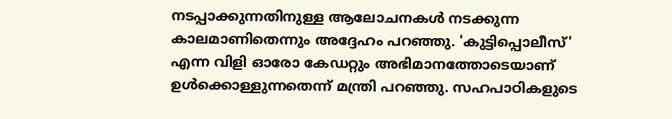നടപ്പാക്കുന്നതിനുള്ള ആലോചനകള്‍ നടക്കുന്ന കാലമാണിതെന്നും അദ്ദേഹം പറഞ്ഞു. 'കുട്ടിപ്പൊലീസ്' എന്ന വിളി ഓരോ കേഡറ്റും അഭിമാനത്തോടെയാണ് ഉള്‍ക്കൊള്ളുന്നതെന്ന് മന്ത്രി പറഞ്ഞു. സഹപാഠികളുടെ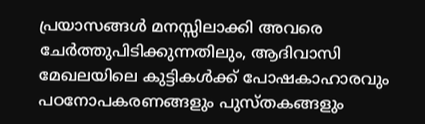പ്രയാസങ്ങള്‍ മനസ്സിലാക്കി അവരെ ചേര്‍ത്തുപിടിക്കുന്നതിലും, ആദിവാസി മേഖലയിലെ കുട്ടികള്‍ക്ക് പോഷകാഹാരവും പഠനോപകരണങ്ങളും പുസ്തകങ്ങളും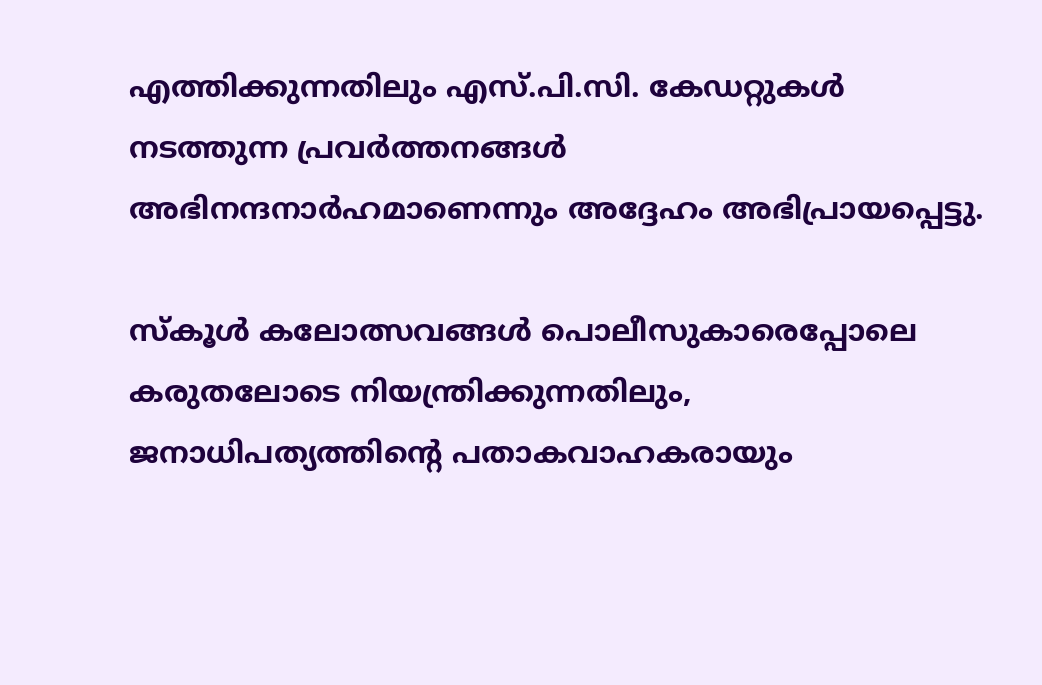എത്തിക്കുന്നതിലും എസ്.പി.സി. കേഡറ്റുകള്‍ നടത്തുന്ന പ്രവര്‍ത്തനങ്ങള്‍ അഭിനന്ദനാര്‍ഹമാണെന്നും അദ്ദേഹം അഭിപ്രായപ്പെട്ടു.

സ്‌കൂള്‍ കലോത്സവങ്ങള്‍ പൊലീസുകാരെപ്പോലെ കരുതലോടെ നിയന്ത്രിക്കുന്നതിലും, ജനാധിപത്യത്തിന്റെ പതാകവാഹകരായും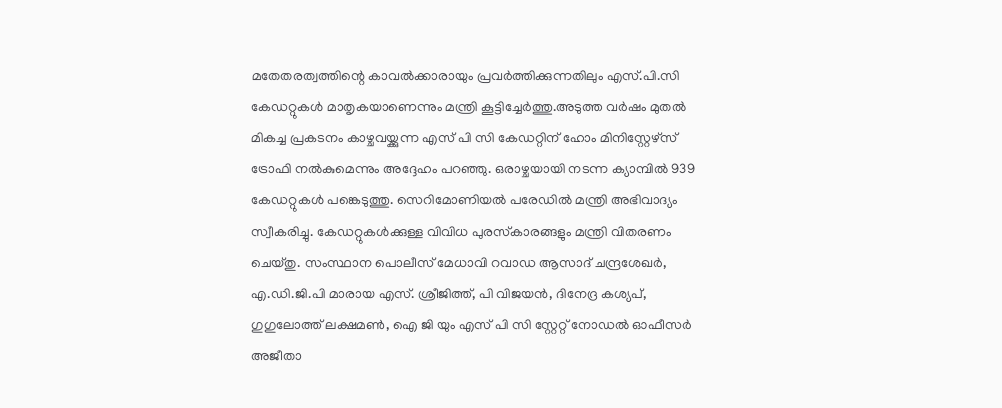മതേതരത്വത്തിന്റെ കാവല്‍ക്കാരായും പ്രവര്‍ത്തിക്കുന്നതിലും എസ്.പി.സി കേഡറ്റുകള്‍ മാതൃകയാണെന്നും മന്ത്രി കൂട്ടിച്ചേര്‍ത്തു.അടുത്ത വര്‍ഷം മുതല്‍ മികച്ച പ്രകടനം കാഴ്ചവയ്ക്കുന്ന എസ് പി സി കേഡറ്റിന് ഹോം മിനിസ്റ്റേഴ്‌സ് ട്രോഫി നല്‍കുമെന്നും അദ്ദേഹം പറഞ്ഞു. ഒരാഴ്ചയായി നടന്ന ക്യാമ്പില്‍ 939 കേഡറ്റുകള്‍ പങ്കെടുത്തു. സെറിമോണിയല്‍ പരേഡില്‍ മന്ത്രി അഭിവാദ്യം സ്വീകരിച്ചു. കേഡറ്റുകള്‍ക്കുള്ള വിവിധ പുരസ്‌കാരങ്ങളും മന്ത്രി വിതരണം ചെയ്തു. സംസ്ഥാന പൊലീസ് മേധാവി റവാഡ ആസാദ് ചന്ദ്രശേഖര്‍, എ.ഡി.ജി.പി മാരായ എസ്. ശ്രീജിത്ത്, പി വിജയന്‍, ദിനേദ്ര കശ്യപ്, ഗുഗുലോത്ത് ലക്ഷമണ്‍, ഐ ജി യും എസ് പി സി സ്റ്റേറ്റ് നോഡല്‍ ഓഫീസര്‍ അജീതാ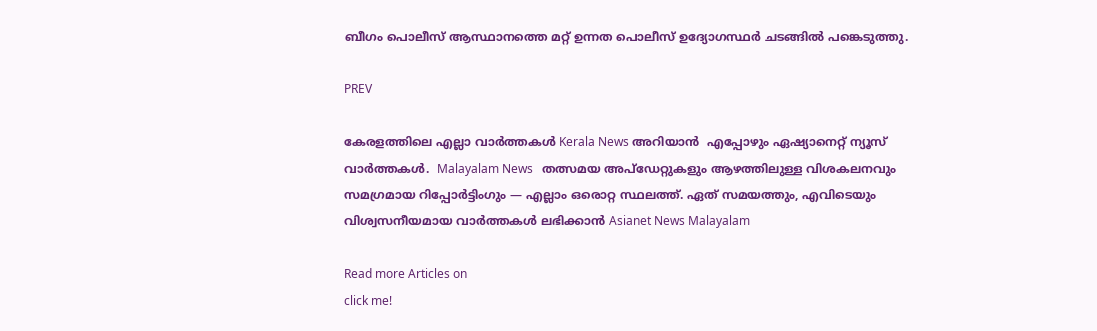ബീഗം പൊലീസ് ആസ്ഥാനത്തെ മറ്റ് ഉന്നത പൊലീസ് ഉദ്യോഗസ്ഥര്‍ ചടങ്ങില്‍ പങ്കെടുത്തു.

PREV

കേരളത്തിലെ എല്ലാ വാർത്തകൾ Kerala News അറിയാൻ  എപ്പോഴും ഏഷ്യാനെറ്റ് ന്യൂസ് വാർത്തകൾ.  Malayalam News   തത്സമയ അപ്‌ഡേറ്റുകളും ആഴത്തിലുള്ള വിശകലനവും സമഗ്രമായ റിപ്പോർട്ടിംഗും — എല്ലാം ഒരൊറ്റ സ്ഥലത്ത്. ഏത് സമയത്തും, എവിടെയും വിശ്വസനീയമായ വാർത്തകൾ ലഭിക്കാൻ Asianet News Malayalam

Read more Articles on
click me!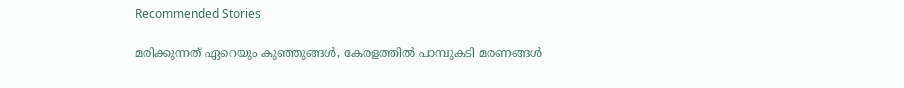Recommended Stories

മരിക്കുന്നത് ഏറെയും കുഞ്ഞുങ്ങൾ, കേരളത്തിൽ പാമ്പുകടി മരണങ്ങൾ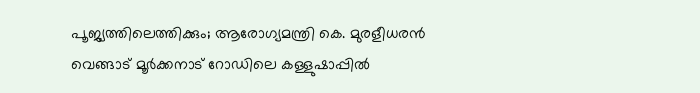പൂജ്യത്തിലെത്തിക്കും; ആരോഗ്യമന്ത്രി കെ. മുരളീധരൻ
വെങ്ങാട് മൂര്‍ക്കനാട് റോഡിലെ കള്ളുഷാപ്പില്‍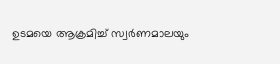ഉടമയെ ആക്രമിച്ച് സ്വര്‍ണമാലയും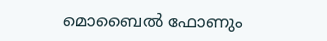മൊബൈൽ ഫോണും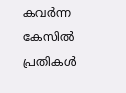കവര്‍ന്ന കേസിൽ പ്രതികള്‍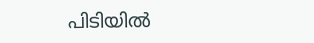പിടിയില്‍